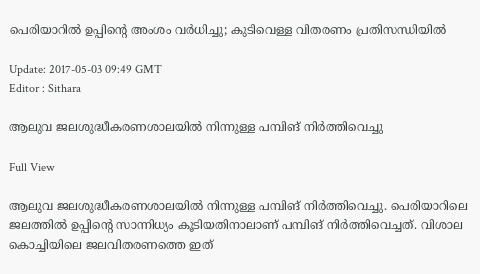പെരിയാറില്‍ ഉപ്പിന്റെ അംശം വര്‍ധിച്ചു; കുടിവെള്ള വിതരണം പ്രതിസന്ധിയില്‍

Update: 2017-05-03 09:49 GMT
Editor : Sithara

ആലുവ ജലശുദ്ധീകരണശാലയില്‍ നിന്നുള്ള പമ്പിങ് നിര്‍ത്തിവെച്ചു

Full View

ആലുവ ജലശുദ്ധീകരണശാലയില്‍ നിന്നുള്ള പമ്പിങ് നിര്‍ത്തിവെച്ചു. പെരിയാറിലെ ജലത്തില്‍ ഉപ്പിന്റെ സാന്നിധ്യം കൂടിയതിനാലാണ് പമ്പിങ് നിര്‍ത്തിവെച്ചത്. വിശാല കൊച്ചിയിലെ ജലവിതരണത്തെ ഇത്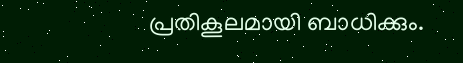പ്രതികൂലമായി ബാധിക്കും.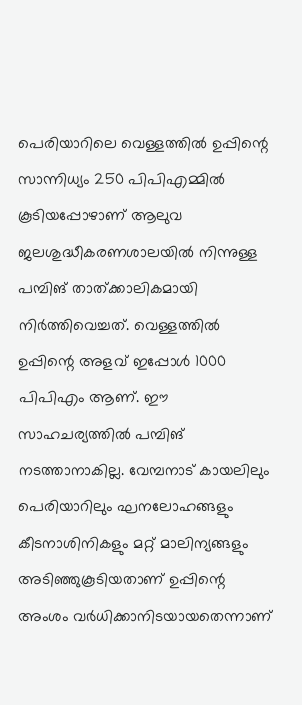പെരിയാറിലെ വെള്ളത്തില്‍ ഉപ്പിന്റെ സാന്നിധ്യം 250 പിപിഎമ്മില്‍ കൂടിയപ്പോഴാണ് ആലുവ ജലശുദ്ധീകരണശാലയില്‍ നിന്നുള്ള പമ്പിങ് താത്ക്കാലികമായി നിര്‍ത്തിവെച്ചത്. വെള്ളത്തില്‍ ഉപ്പിന്റെ അളവ് ഇപ്പോള്‍ 1000 പിപിഎം ആണ്. ഈ സാഹചര്യത്തില്‍ പമ്പിങ് നടത്താനാകില്ല. വേമ്പനാട് കായലിലും പെരിയാറിലും ഘനലോഹങ്ങളും കീടനാശിനികളും മറ്റ് മാലിന്യങ്ങളും അടിഞ്ഞുകൂടിയതാണ് ഉപ്പിന്റെ അംശം വര്‍ധിക്കാനിടയായതെന്നാണ്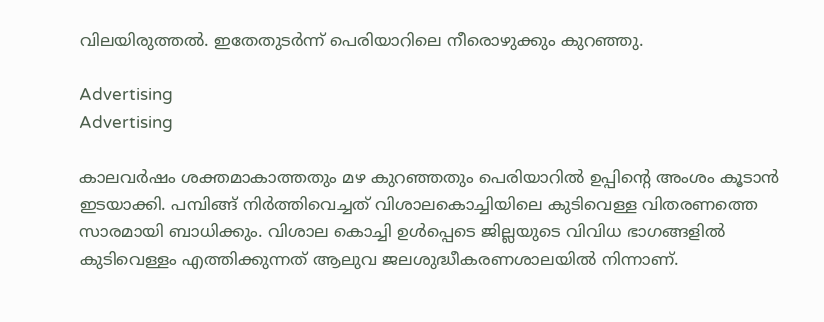വിലയിരുത്തല്‍. ഇതേതുടര്‍ന്ന് പെരിയാറിലെ നീരൊഴുക്കും കുറ‍ഞ്ഞു.

Advertising
Advertising

കാലവര്‍ഷം ശക്തമാകാത്തതും മഴ കുറഞ്ഞതും പെരിയാറില്‍ ഉപ്പിന്റെ അംശം കൂടാന്‍ ഇടയാക്കി. പമ്പിങ്ങ് നിര്‍ത്തിവെച്ചത് വിശാലകൊച്ചിയിലെ കുടിവെള്ള വിതരണത്തെ സാരമായി ബാധിക്കും. വിശാല കൊച്ചി ഉള്‍പ്പെടെ ജില്ലയുടെ വിവിധ ഭാഗങ്ങളില്‍ കുടിവെള്ളം എത്തിക്കുന്നത് ആലുവ ജലശുദ്ധീകരണശാലയില്‍ നിന്നാണ്.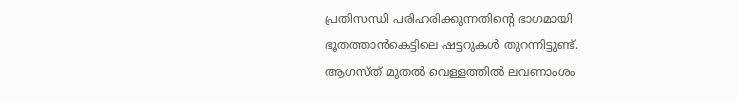പ്രതിസന്ധി പരിഹരിക്കുന്നതിന്റെ ഭാഗമായി ഭൂതത്താന്‍കെട്ടിലെ ഷട്ടറുകള്‍ തുറന്നിട്ടുണ്ട്. ആഗസ്ത് മുതല്‍ വെള്ളത്തില്‍ ലവണാംശം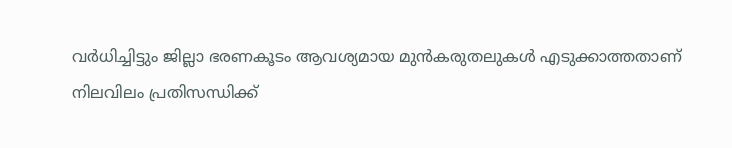വര്‍ധിച്ചിട്ടും ജില്ലാ ഭരണകൂടം ആവശ്യമായ മുന്‍കരുതലുകള്‍ എടുക്കാത്തതാണ് നിലവിലം പ്രതിസന്ധിക്ക്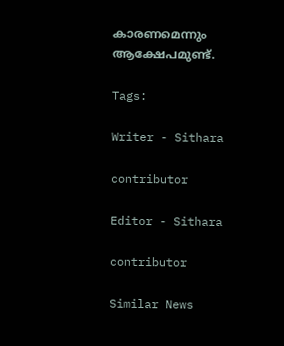കാരണമെന്നും ആക്ഷേപമുണ്ട്.

Tags:

Writer - Sithara

contributor

Editor - Sithara

contributor

Similar News